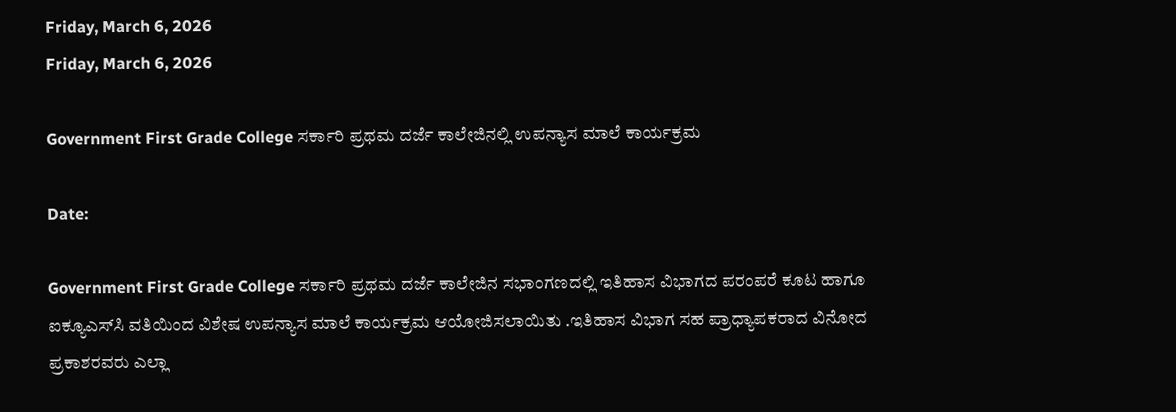Friday, March 6, 2026
Friday, March 6, 2026

Government First Grade College ಸರ್ಕಾರಿ ಪ್ರಥಮ ದರ್ಜೆ ಕಾಲೇಜಿನಲ್ಲಿ ಉಪನ್ಯಾಸ ಮಾಲೆ ಕಾರ್ಯಕ್ರಮ

Date:

Government First Grade College ಸರ್ಕಾರಿ ಪ್ರಥಮ ದರ್ಜೆ ಕಾಲೇಜಿನ ಸಭಾಂಗಣದಲ್ಲಿ ಇತಿಹಾಸ ವಿಭಾಗದ ಪರಂಪರೆ ಕೂಟ ಹಾಗೂ ಐಕ್ಯೂಎಸ್‌ಸಿ ವತಿಯಿಂದ ವಿಶೇಷ ಉಪನ್ಯಾಸ ಮಾಲೆ ಕಾರ್ಯಕ್ರಮ ಆಯೋಜಿಸಲಾಯಿತು .ಇತಿಹಾಸ ವಿಭಾಗ ಸಹ ಪ್ರಾಧ್ಯಾಪಕರಾದ ವಿನೋದ ಪ್ರಕಾಶರವರು ಎಲ್ಲಾ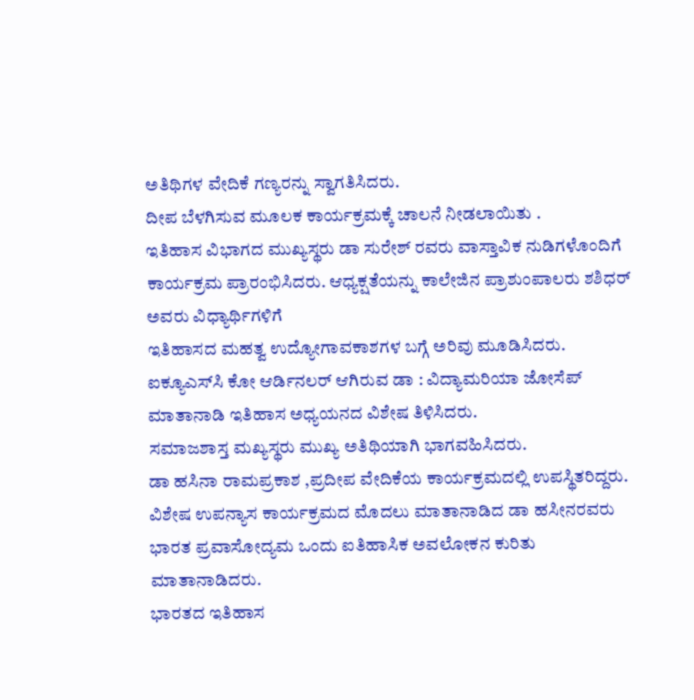ಅತಿಥಿಗಳ ವೇದಿಕೆ ಗಣ್ಯರನ್ನು ಸ್ವಾಗತಿಸಿದರು.
ದೀಪ ಬೆಳಗಿಸುವ ಮೂಲಕ ಕಾರ್ಯಕ್ರಮಕ್ಕೆ ಚಾಲನೆ ನೀಡಲಾಯಿತು .
ಇತಿಹಾಸ ವಿಭಾಗದ ಮುಖ್ಯಸ್ಥರು ಡಾ ಸುರೇಶ್ ರವರು ವಾಸ್ತಾವಿಕ ನುಡಿಗಳೊಂದಿಗೆ
ಕಾರ್ಯಕ್ರಮ ಪ್ರಾರಂಭಿಸಿದರು. ಆಧ್ಯಕ್ಷತೆಯನ್ನು ಕಾಲೇಜಿನ ಪ್ರಾಶುಂಪಾಲರು ಶಶಿಧರ್ ಅವರು ವಿಧ್ಯಾರ್ಥಿಗಳಿಗೆ
ಇತಿಹಾಸದ ಮಹತ್ವ ಉದ್ಯೋಗಾವಕಾಶಗಳ ಬಗ್ಗೆ ಅರಿವು ಮೂಡಿಸಿದರು.
ಐಕ್ಯೂಎಸ್‌ಸಿ ಕೋ ಆರ್ಡಿನಲರ್ ಆಗಿರುವ ಡಾ : ವಿದ್ಯಾಮರಿಯಾ ಜೋಸೆಪ್
ಮಾತಾನಾಡಿ ಇತಿಹಾಸ ಅಧ್ಯಯನದ ವಿಶೇಷ ತಿಳಿಸಿದರು.
ಸಮಾಜಶಾಸ್ತ ಮಖ್ಯಸ್ಥರು ಮುಖ್ಯ ಅತಿಥಿಯಾಗಿ ಭಾಗವಹಿಸಿದರು.
ಡಾ ಹಸಿನಾ ರಾಮಪ್ರಕಾಶ ,ಪ್ರದೀಪ ವೇದಿಕೆಯ ಕಾರ್ಯಕ್ರಮದಲ್ಲಿ ಉಪಸ್ಥಿತರಿದ್ದರು.
ವಿಶೇಷ ಉಪನ್ಯಾಸ ಕಾರ್ಯಕ್ರಮದ ಮೊದಲು ಮಾತಾನಾಡಿದ ಡಾ ಹಸೀನರವರು
ಭಾರತ ಪ್ರವಾಸೋದ್ಯಮ ಒಂದು ಐತಿಹಾಸಿಕ ಅವಲೋಕನ ಕುರಿತು ಮಾತಾನಾಡಿದರು.
ಭಾರತದ ಇತಿಹಾಸ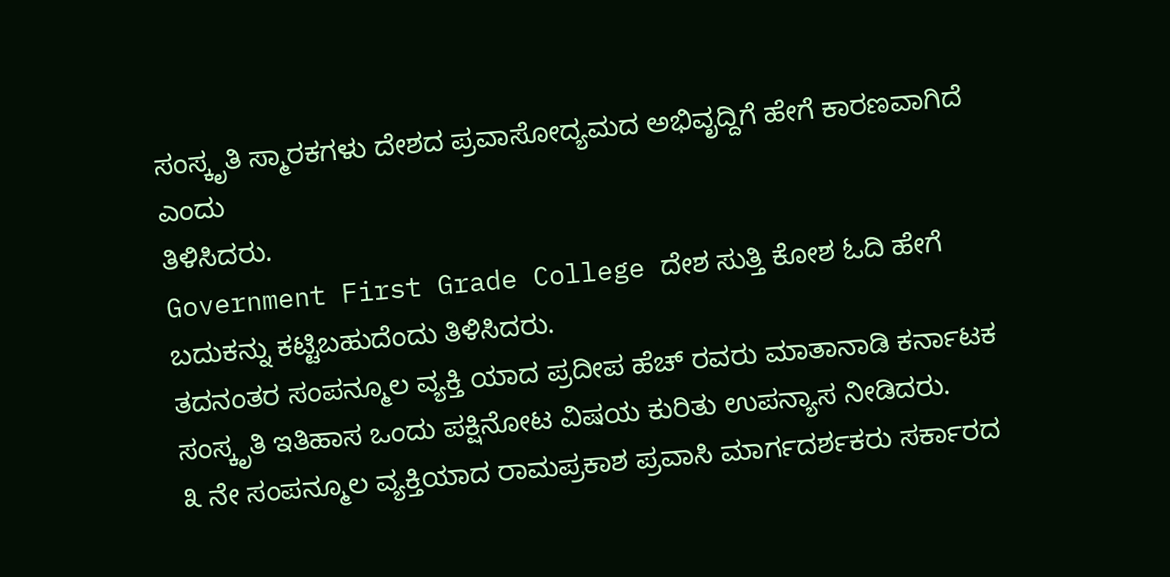ಸಂಸ್ಕೃತಿ ಸ್ಮಾರಕಗಳು ದೇಶದ ಪ್ರವಾಸೋದ್ಯಮದ ಅಭಿವೃದ್ದಿಗೆ ಹೇಗೆ ಕಾರಣವಾಗಿದೆ ಎಂದು
ತಿಳಿಸಿದರು.
Government First Grade College ದೇಶ ಸುತ್ತಿ ಕೋಶ ಓದಿ ಹೇಗೆ ಬದುಕನ್ನು ಕಟ್ಟಿಬಹುದೆಂದು ತಿಳಿಸಿದರು.
ತದನಂತರ ಸಂಪನ್ಮೂಲ ವ್ಯಕ್ತಿ ಯಾದ ಪ್ರದೀಪ ಹೆಚ್ ರವರು ಮಾತಾನಾಡಿ ಕರ್ನಾಟಕ
ಸಂಸ್ಕೃತಿ ಇತಿಹಾಸ ಒಂದು ಪಕ್ಷಿನೋಟ ವಿಷಯ ಕುರಿತು ಉಪನ್ಯಾಸ ನೀಡಿದರು.
೩ ನೇ ಸಂಪನ್ಮೂಲ ವ್ಯಕ್ತಿಯಾದ ರಾಮಪ್ರಕಾಶ ಪ್ರವಾಸಿ ಮಾರ್ಗದರ್ಶಕರು ಸರ್ಕಾರದ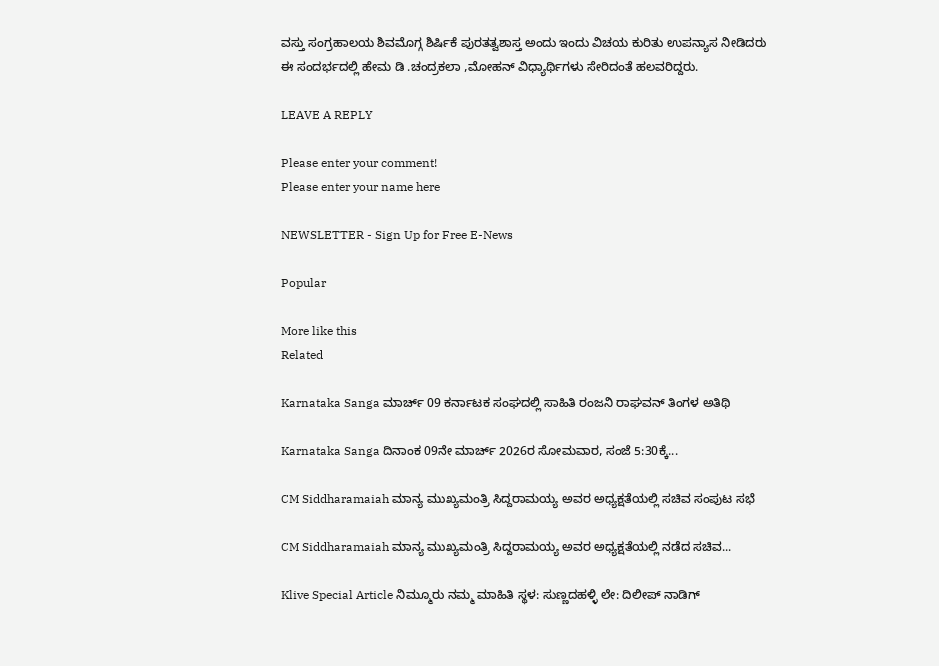ವಸ್ತು ಸಂಗ್ರಹಾಲಯ ಶಿವಮೊಗ್ಗ ಶಿರ್ಷಿಕೆ ಪುರತತ್ವಶಾಸ್ತ ಅಂದು ಇಂದು ವಿಚಯ ಕುರಿತು ಉಪನ್ಯಾಸ ನೀಡಿದರು
ಈ ಸಂದರ್ಭದಲ್ಲಿ ಹೇಮ ಡಿ .ಚಂದ್ರಕಲಾ ,ಮೋಹನ್ ವಿಧ್ಯಾರ್ಥಿಗಳು ಸೇರಿದಂತೆ ಹಲವರಿದ್ದರು.

LEAVE A REPLY

Please enter your comment!
Please enter your name here

NEWSLETTER - Sign Up for Free E-News

Popular

More like this
Related

Karnataka Sanga ಮಾರ್ಚ್ 09 ಕರ್ನಾಟಕ ಸಂಘದಲ್ಲಿ ಸಾಹಿತಿ ರಂಜನಿ ರಾಘವನ್ ತಿಂಗಳ ಅತಿಥಿ

Karnataka Sanga ದಿನಾಂಕ 09ನೇ ಮಾರ್ಚ್ 2026ರ ಸೋಮವಾರ, ಸಂಜೆ 5:30ಕ್ಕೆ...

CM Siddharamaiah ಮಾನ್ಯ ಮುಖ್ಯಮಂತ್ರಿ ಸಿದ್ದರಾಮಯ್ಯ ಅವರ ಅಧ್ಯಕ್ಷತೆಯಲ್ಲಿ ಸಚಿವ ಸಂಪುಟ ಸಭೆ

CM Siddharamaiah ಮಾನ್ಯ ಮುಖ್ಯಮಂತ್ರಿ ಸಿದ್ದರಾಮಯ್ಯ ಅವರ ಅಧ್ಯಕ್ಷತೆಯಲ್ಲಿ ನಡೆದ ಸಚಿವ...

Klive Special Article ನಿಮ್ಮೂರು ನಮ್ಮ ಮಾಹಿತಿ ಸ್ಥಳ: ಸುಣ್ಣದಹಳ್ಳಿ ಲೇ: ದಿಲೀಪ್ ನಾಡಿಗ್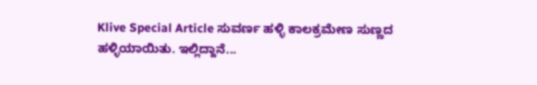Klive Special Article ಸುವರ್ಣ ಹಳ್ಳಿ ಕಾಲಕ್ರಮೇಣ ಸುಣ್ಣದ ಹಳ್ಳಿಯಾಯಿತು. ಇಲ್ಲಿದ್ದಾನೆ...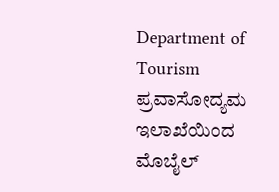Department of Tourism ಪ್ರವಾಸೋದ್ಯಮ ಇಲಾಖೆಯಿಂದ ಮೊಬೈಲ್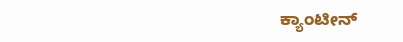ಕ್ಯಾಂಟೀನ್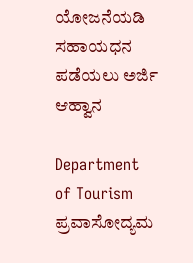ಯೋಜನೆಯಡಿ ಸಹಾಯಧನ ಪಡೆಯಲು ಅರ್ಜಿ ಆಹ್ವಾನ

Department of Tourism ಪ್ರವಾಸೋದ್ಯಮ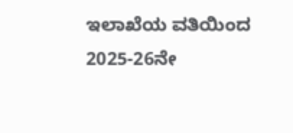ಇಲಾಖೆಯ ವತಿಯಿಂದ 2025-26ನೇ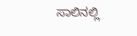ಸಾಲಿನಲ್ಲಿ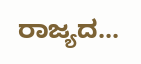ರಾಜ್ಯದ...